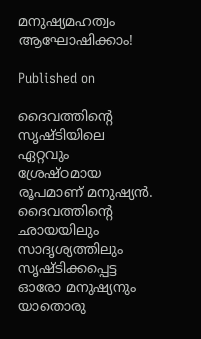മനുഷ്യമഹത്വം ആഘോഷിക്കാം!

Published on

ദൈവത്തിന്റെ സൃഷ്ടിയിലെ ഏറ്റവും ശ്രേഷ്ഠമായ രൂപമാണ് മനുഷ്യൻ. ദൈവത്തിന്റെ ഛായയിലും സാദൃശ്യത്തിലും സൃഷ്ടിക്കപ്പെട്ട ഓരോ മനുഷ്യനും യാതൊരു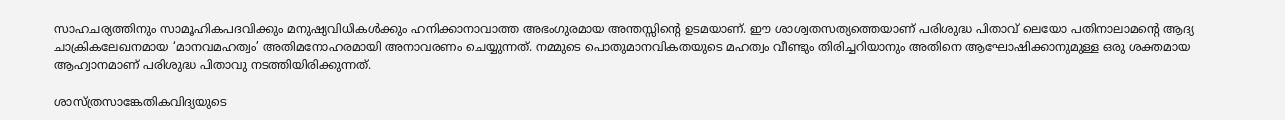സാഹചര്യത്തിനും സാമൂഹികപദവിക്കും മനുഷ്യവിധികൾക്കും ഹനിക്കാനാവാത്ത അഭംഗുരമായ അന്തസ്സിന്റെ ഉടമയാണ്. ഈ ശാശ്വതസത്യത്തെയാണ് പരിശുദ്ധ പിതാവ് ലെയോ പതിനാലാമന്റെ ആദ്യ ചാക്രികലേഖനമായ ‘മാനവമഹത്വം’ അതിമനോഹരമായി അനാവരണം ചെയ്യുന്നത്. നമ്മുടെ പൊതുമാനവികതയുടെ മഹത്വം വീണ്ടും തിരിച്ചറിയാനും അതിനെ ആഘോഷിക്കാനുമുള്ള ഒരു ശക്തമായ ആഹ്വാനമാണ് പരിശുദ്ധ പിതാവു നടത്തിയിരിക്കുന്നത്.

ശാസ്ത്രസാങ്കേതികവിദ്യയുടെ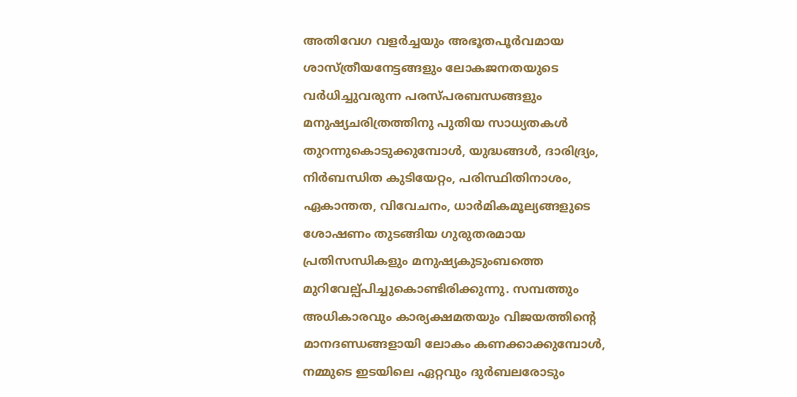അതിവേഗ വളർച്ചയും അഭൂതപൂർവമായ ശാസ്ത്രീയനേട്ടങ്ങളും ലോകജനതയുടെ വർധിച്ചുവരുന്ന പരസ്പരബന്ധങ്ങളും മനുഷ്യചരിത്രത്തിനു പുതിയ സാധ്യതകൾ തുറന്നുകൊടുക്കുമ്പോൾ, യുദ്ധങ്ങൾ, ദാരിദ്ര്യം, നിർബന്ധിത കുടിയേറ്റം, പരിസ്ഥിതിനാശം, ഏകാന്തത, വിവേചനം, ധാർമികമൂല്യങ്ങളുടെ ശോഷണം തുടങ്ങിയ ഗുരുതരമായ പ്രതിസന്ധികളും മനുഷ്യകുടുംബത്തെ മുറിവേല്പ്പിച്ചുകൊണ്ടിരിക്കുന്നു. സമ്പത്തും അധികാരവും കാര്യക്ഷമതയും വിജയത്തിന്റെ മാനദണ്ഡങ്ങളായി ലോകം കണക്കാക്കുമ്പോൾ, നമ്മുടെ ഇടയിലെ ഏറ്റവും ദുർബലരോടും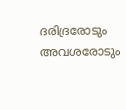ദരിദ്രരോടും അവശരോടും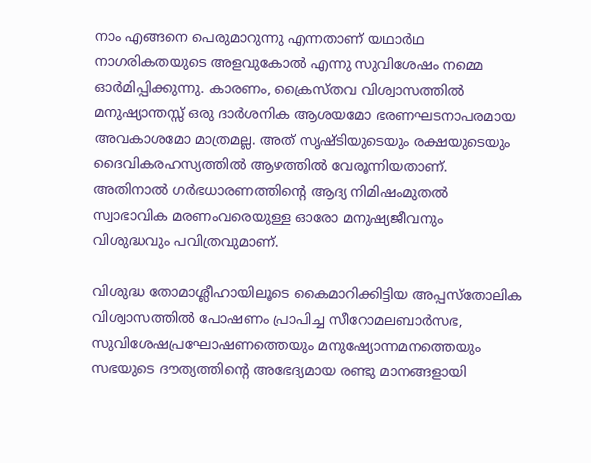നാം എങ്ങനെ പെരുമാറുന്നു എന്നതാണ് യഥാർഥ നാഗരികതയുടെ അളവുകോൽ എന്നു സുവിശേഷം നമ്മെ ഓർമിപ്പിക്കുന്നു. കാരണം, ക്രൈസ്തവ വിശ്വാസത്തിൽ മനുഷ്യാന്തസ്സ് ഒരു ദാർശനിക ആശയമോ ഭരണഘടനാപരമായ അവകാശമോ മാത്രമല്ല. അത് സൃഷ്ടിയുടെയും രക്ഷയുടെയും ദൈവികരഹസ്യത്തിൽ ആഴത്തിൽ വേരൂന്നിയതാണ്. അതിനാൽ ഗർഭധാരണത്തിന്റെ ആദ്യ നിമിഷംമുതൽ സ്വാഭാവിക മരണംവരെയുള്ള ഓരോ മനുഷ്യജീവനും വിശുദ്ധവും പവിത്രവുമാണ്.

വിശുദ്ധ തോമാശ്ലീഹായിലൂടെ കൈമാറിക്കിട്ടിയ അപ്പസ്തോലിക വിശ്വാസത്തിൽ പോഷണം പ്രാപിച്ച സീറോമലബാർസഭ, സുവിശേഷപ്രഘോഷണത്തെയും മനുഷ്യോന്നമനത്തെയും സഭയുടെ ദൗത്യത്തിന്റെ അഭേദ്യമായ രണ്ടു മാനങ്ങളായി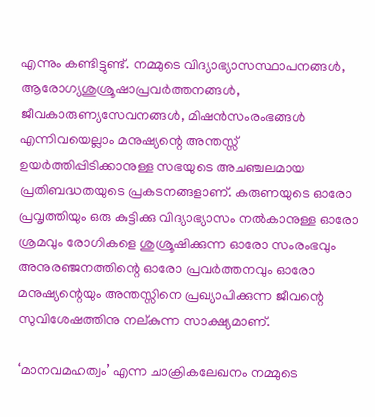എന്നും കണ്ടിട്ടുണ്ട്. നമ്മുടെ വിദ്യാഭ്യാസസ്ഥാപനങ്ങൾ, ആരോഗ്യശുശ്രൂഷാപ്രവർത്തനങ്ങൾ, ജീവകാരുണ്യസേവനങ്ങൾ, മിഷൻസംരംഭങ്ങൾ എന്നിവയെല്ലാം മനുഷ്യന്റെ അന്തസ്സ് ഉയർത്തിപ്പിടിക്കാനുള്ള സഭയുടെ അചഞ്ചലമായ പ്രതിബദ്ധതയുടെ പ്രകടനങ്ങളാണ്. കരുണയുടെ ഓരോ പ്രവൃത്തിയും ഒരു കുട്ടിക്കു വിദ്യാഭ്യാസം നൽകാനുള്ള ഓരോ ശ്രമവും രോഗികളെ ശുശ്രൂഷിക്കുന്ന ഓരോ സംരംഭവും അനുരഞ്ജനത്തിന്റെ ഓരോ പ്രവർത്തനവും ഓരോ മനുഷ്യന്റെയും അന്തസ്സിനെ പ്രഖ്യാപിക്കുന്ന ജീവന്റെ സുവിശേഷത്തിനു നല്കുന്ന സാക്ഷ്യമാണ്.

‘മാനവമഹത്വം’ എന്ന ചാക്രികലേഖനം നമ്മുടെ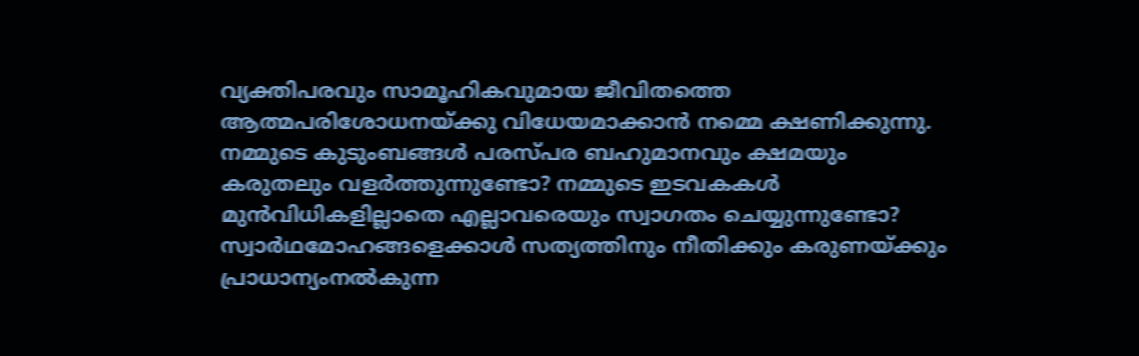വ്യക്തിപരവും സാമൂഹികവുമായ ജീവിതത്തെ ആത്മപരിശോധനയ്ക്കു വിധേയമാക്കാൻ നമ്മെ ക്ഷണിക്കുന്നു. നമ്മുടെ കുടുംബങ്ങൾ പരസ്പര ബഹുമാനവും ക്ഷമയും കരുതലും വളർത്തുന്നുണ്ടോ? നമ്മുടെ ഇടവകകൾ മുൻവിധികളില്ലാതെ എല്ലാവരെയും സ്വാഗതം ചെയ്യുന്നുണ്ടോ? സ്വാർഥമോഹങ്ങളെക്കാൾ സത്യത്തിനും നീതിക്കും കരുണയ്ക്കും പ്രാധാന്യംനൽകുന്ന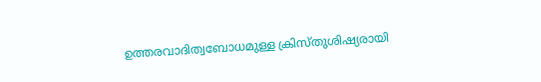ഉത്തരവാദിത്വബോധമുള്ള ക്രിസ്തുശിഷ്യരായി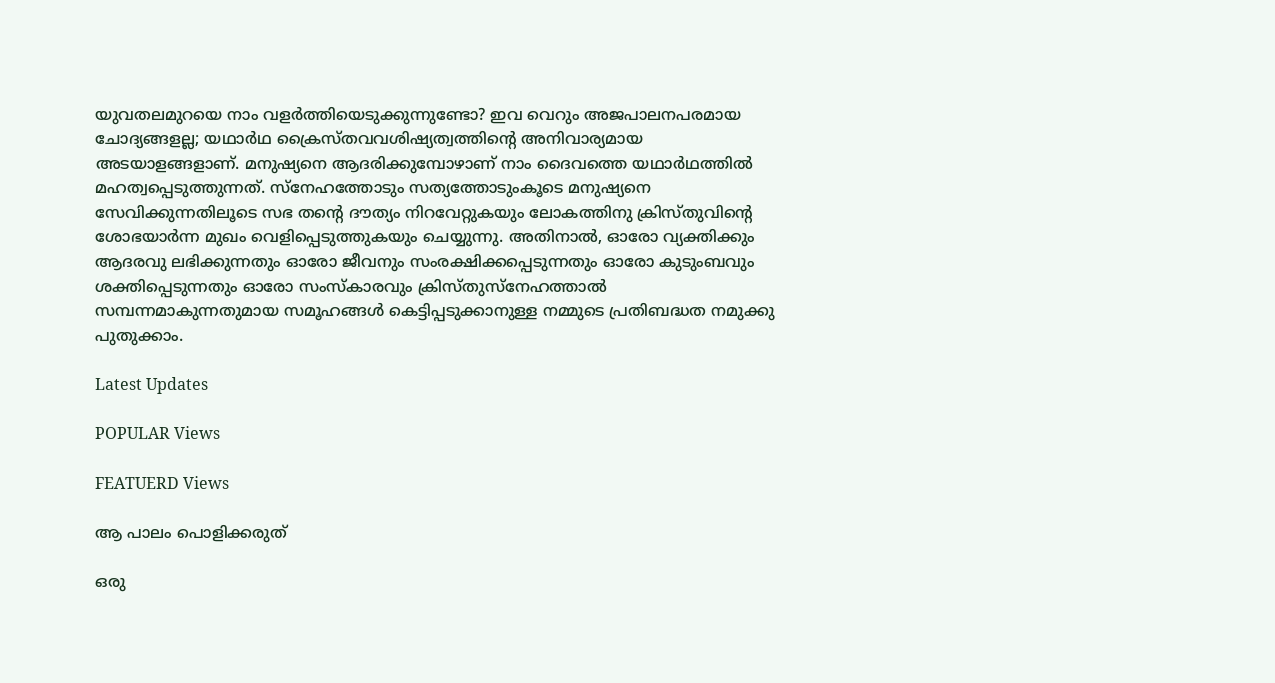യുവതലമുറയെ നാം വളർത്തിയെടുക്കുന്നുണ്ടോ? ഇവ വെറും അജപാലനപരമായ ചോദ്യങ്ങളല്ല; യഥാർഥ ക്രൈസ്തവവശിഷ്യത്വത്തിന്റെ അനിവാര്യമായ അടയാളങ്ങളാണ്. മനുഷ്യനെ ആദരിക്കുമ്പോഴാണ് നാം ദൈവത്തെ യഥാർഥത്തിൽ മഹത്വപ്പെടുത്തുന്നത്. സ്നേഹത്തോടും സത്യത്തോടുംകൂടെ മനുഷ്യനെ സേവിക്കുന്നതിലൂടെ സഭ തന്റെ ദൗത്യം നിറവേറ്റുകയും ലോകത്തിനു ക്രിസ്തുവിന്റെ ശോഭയാർന്ന മുഖം വെളിപ്പെടുത്തുകയും ചെയ്യുന്നു. അതിനാൽ, ഓരോ വ്യക്തിക്കും ആദരവു ലഭിക്കുന്നതും ഓരോ ജീവനും സംരക്ഷിക്കപ്പെടുന്നതും ഓരോ കുടുംബവും ശക്തിപ്പെടുന്നതും ഓരോ സംസ്കാരവും ക്രിസ്തുസ്നേഹത്താൽ സമ്പന്നമാകുന്നതുമായ സമൂഹങ്ങൾ കെട്ടിപ്പടുക്കാനുള്ള നമ്മുടെ പ്രതിബദ്ധത നമുക്കു പുതുക്കാം.

Latest Updates

POPULAR Views

FEATUERD Views

ആ പാലം പൊളിക്കരുത്

ഒരു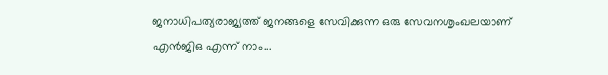ജനാധിപത്യരാജ്യത്ത് ജനങ്ങളെ സേവിക്കുന്ന ഒരു സേവനശൃംഖലയാണ് എന്‍ജിഒ എന്ന് നാം...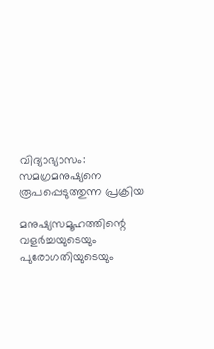വിദ്യാഭ്യാസം: സമഗ്രമനുഷ്യനെ രൂപപ്പെടുത്തുന്ന പ്രക്രിയ

മനുഷ്യസമൂഹത്തിന്റെ വളർച്ചയുടെയും പുരോഗതിയുടെയും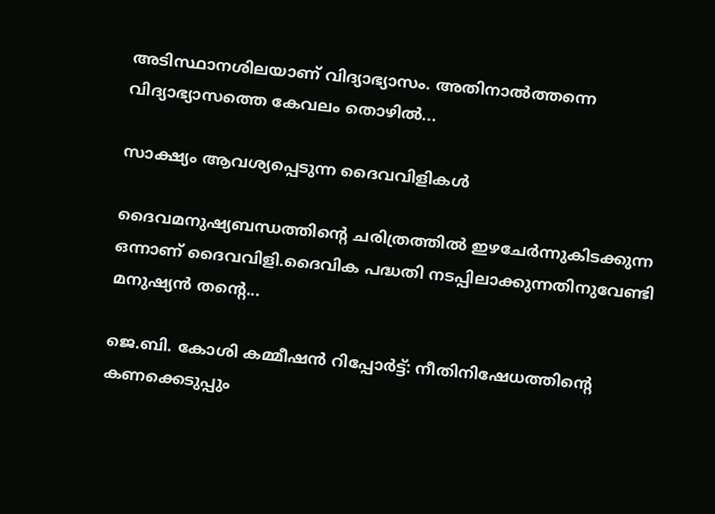അടിസ്ഥാനശിലയാണ് വിദ്യാഭ്യാസം. അതിനാൽത്തന്നെ വിദ്യാഭ്യാസത്തെ കേവലം തൊഴിൽ...

സാക്ഷ്യം ആവശ്യപ്പെടുന്ന ദൈവവിളികൾ

ദൈവമനുഷ്യബന്ധത്തിന്റെ ചരിത്രത്തിൽ ഇഴചേർന്നുകിടക്കുന്ന ഒന്നാണ് ദൈവവിളി.ദൈവിക പദ്ധതി നടപ്പിലാക്കുന്നതിനുവേണ്ടി മനുഷ്യൻ തന്റെ...

ജെ.ബി. കോശി കമ്മീഷൻ റിപ്പോർട്ട്: നീതിനിഷേധത്തിന്റെ കണക്കെടുപ്പും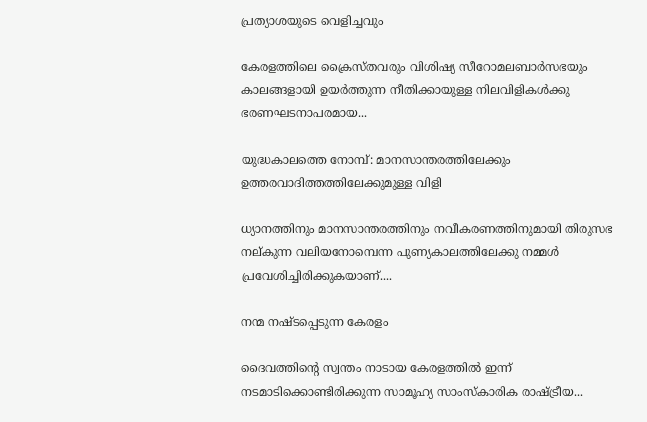പ്രത്യാശയുടെ വെളിച്ചവും

കേരളത്തിലെ ക്രൈസ്തവരും വിശിഷ്യ സീറോമലബാർസഭയും കാലങ്ങളായി ഉയർത്തുന്ന നീതിക്കായുള്ള നിലവിളികൾക്കു ഭരണഘടനാപരമായ...

യുദ്ധകാലത്തെ നോമ്പ്: മാനസാന്തരത്തിലേക്കും ഉത്തരവാദിത്തത്തിലേക്കുമുള്ള വിളി

ധ്യാനത്തിനും മാനസാന്തരത്തിനും നവീകരണത്തിനുമായി തിരുസഭ നല്കുന്ന വലിയനോമ്പെന്ന പുണ്യകാലത്തിലേക്കു നമ്മൾ പ്രവേശിച്ചിരിക്കുകയാണ്....

നന്മ നഷ്ടപ്പെടുന്ന കേരളം

ദൈവത്തിന്റെ സ്വന്തം നാടായ കേരളത്തിൽ ഇന്ന് നടമാടിക്കൊണ്ടിരിക്കുന്ന സാമൂഹ്യ സാംസ്കാരിക രാഷ്ട്രീയ...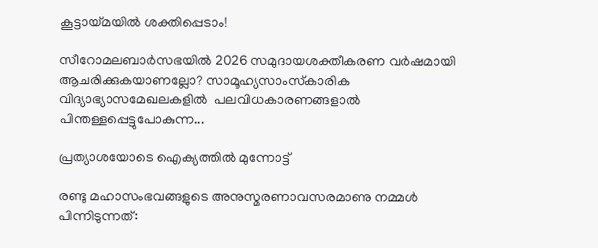കൂട്ടായ്മയില്‍ ശക്തിപ്പെടാം!

സീറോമലബാര്‍സഭയില്‍ 2026 സമുദായശക്തീകരണ വര്‍ഷമായി ആചരിക്കുകയാണല്ലോ? സാമൂഹ്യസാംസ്‌കാരിക വിദ്യാഭ്യാസമേഖലകളില്‍  പലവിധകാരണങ്ങളാല്‍ പിന്തള്ളപ്പെട്ടുപോകുന്ന...

പ്രത്യാശയോടെ ഐക്യത്തിൽ മുന്നോട്ട്

രണ്ടു മഹാസംഭവങ്ങളുടെ അനുസ്മരണാവസരമാണു നമ്മൾ പിന്നിടുന്നത്: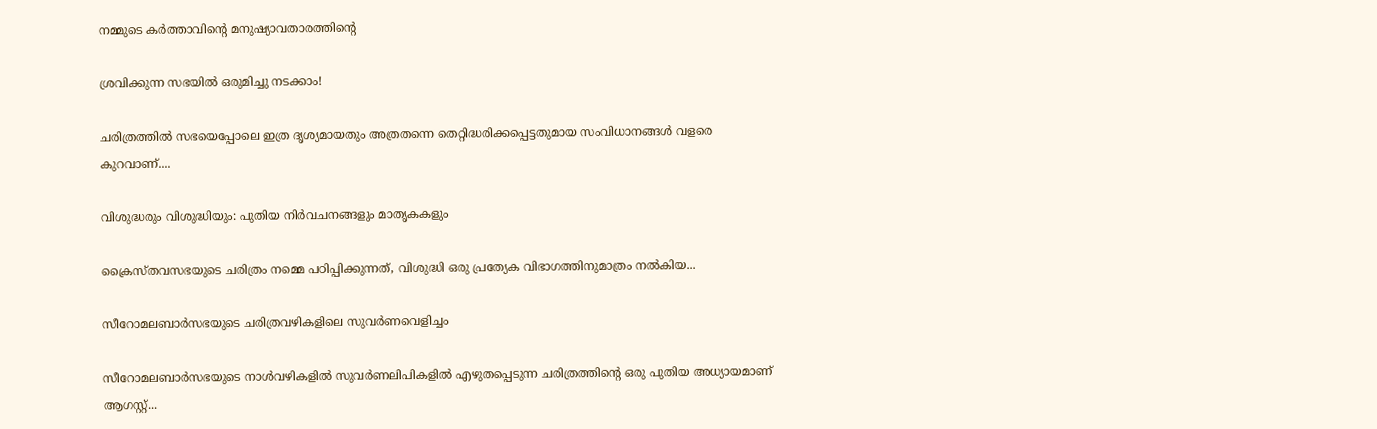നമ്മുടെ കർത്താവിന്റെ മനുഷ്യാവതാരത്തിന്റെ

ശ്രവിക്കുന്ന സഭയില്‍ ഒരുമിച്ചു നടക്കാം!

ചരിത്രത്തില്‍ സഭയെപ്പോലെ ഇത്ര ദൃശ്യമായതും അത്രതന്നെ തെറ്റിദ്ധരിക്കപ്പെട്ടതുമായ സംവിധാനങ്ങള്‍ വളരെ കുറവാണ്....

വിശുദ്ധരും വിശുദ്ധിയും: പുതിയ നിർവചനങ്ങളും മാതൃകകളും

ക്രൈസ്തവസഭയുടെ ചരിത്രം നമ്മെ പഠിപ്പിക്കുന്നത്, വിശുദ്ധി ഒരു പ്രത്യേക വിഭാഗത്തിനുമാത്രം നൽകിയ...

സീറോമലബാർസഭയുടെ ചരിത്രവഴികളിലെ സുവർണവെളിച്ചം

സീറോമലബാർസഭയുടെ നാൾവഴികളിൽ സുവർണലിപികളിൽ എഴുതപ്പെടുന്ന ചരിത്രത്തിന്റെ ഒരു പുതിയ അധ്യായമാണ് ആഗസ്റ്റ്...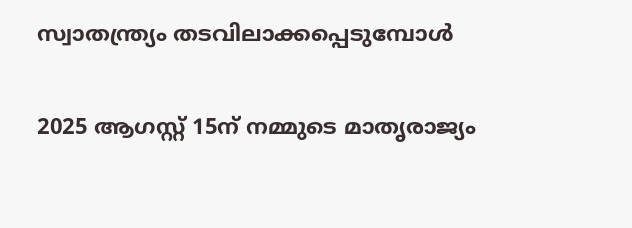സ്വാതന്ത്ര്യം തടവിലാക്കപ്പെടുമ്പോൾ

2025 ആഗസ്റ്റ് 15ന് നമ്മുടെ മാതൃരാജ്യം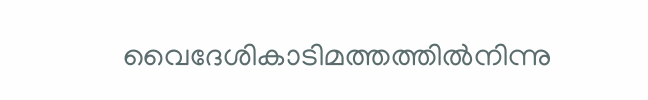വൈദേശികാടിമത്തത്തിൽനിന്നു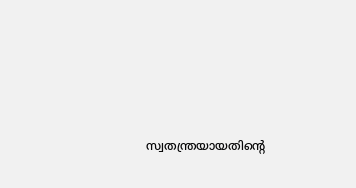സ്വതന്ത്രയായതിന്റെ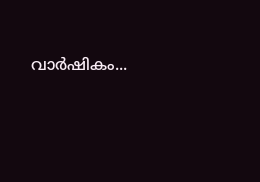വാർഷികം...